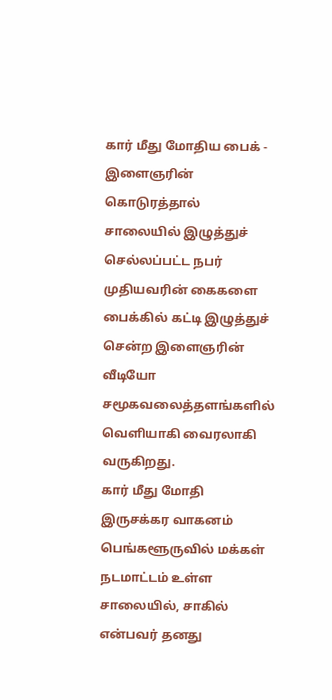கார் மீது மோதிய பைக் - இளைஞரின் கொடுரத்தால் சாலையில் இழுத்துச் செல்லப்பட்ட நபர்
முதியவரின் கைகளை பைக்கில் கட்டி இழுத்துச் சென்ற இளைஞரின் வீடியோ சமூகவலைத்தளங்களில் வெளியாகி வைரலாகி வருகிறது.
கார் மீது மோதி இருசக்கர வாகனம்
பெங்களூருவில் மக்கள் நடமாட்டம் உள்ள சாலையில், சாகில் என்பவர் தனது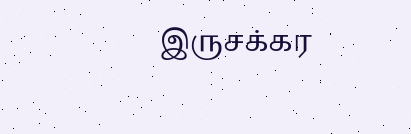இருசக்கர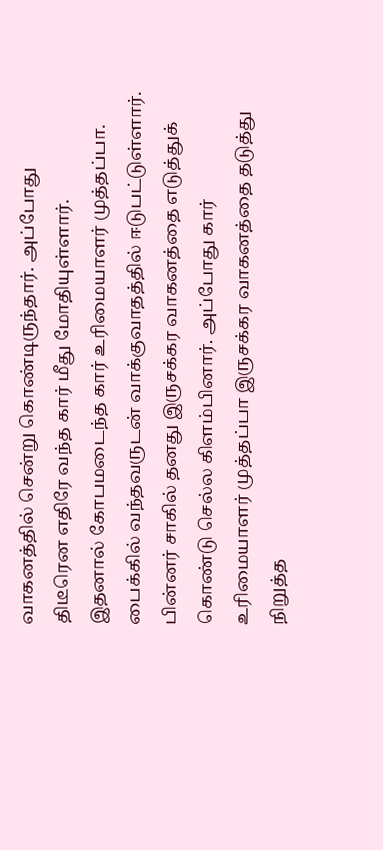வாகனத்தில் சென்று கொண்டிருந்தார். அப்போது திடீரென எதிரே வந்த கார் மீது மோதியுள்ளார்.
இதனால் கோபமடைந்த கார் உரிமையாளர் முத்தப்பா. பைக்கில் வந்தவருடன் வாக்குவாதத்தில் ஈடுபட்டுள்ளார். பின்னர் சாகில் தனது இருசக்கர வாகனத்தை எடுத்துக் கொண்டு செல்ல கிளம்பினார். அப்போது கார் உரிமையாளர் முத்தப்பா இருசக்கர வாகனத்தை தடுத்து நிறுத்த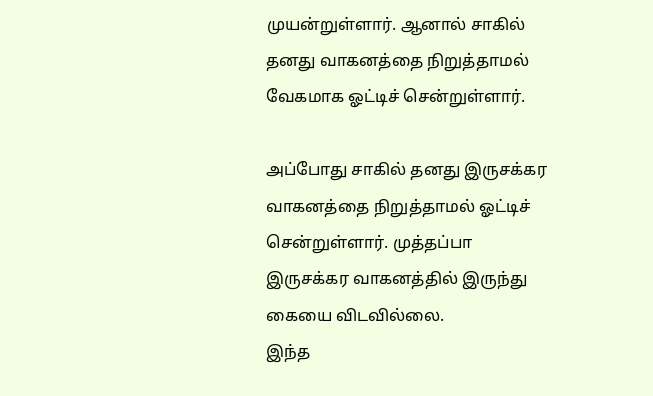முயன்றுள்ளார். ஆனால் சாகில் தனது வாகனத்தை நிறுத்தாமல் வேகமாக ஓட்டிச் சென்றுள்ளார்.

அப்போது சாகில் தனது இருசக்கர வாகனத்தை நிறுத்தாமல் ஓட்டிச் சென்றுள்ளார். முத்தப்பா இருசக்கர வாகனத்தில் இருந்து கையை விடவில்லை.
இந்த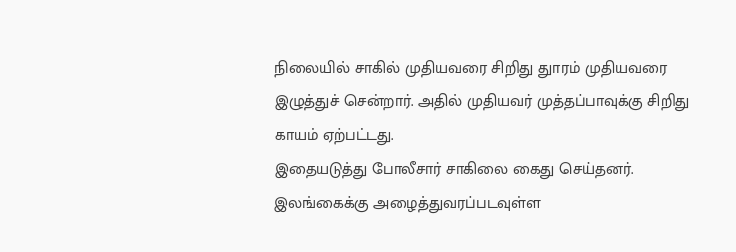நிலையில் சாகில் முதியவரை சிறிது துாரம் முதியவரை இழுத்துச் சென்றார். அதில் முதியவர் முத்தப்பாவுக்கு சிறிது காயம் ஏற்பட்டது.
இதையடுத்து போலீசார் சாகிலை கைது செய்தனர்.
இலங்கைக்கு அழைத்துவரப்படவுள்ள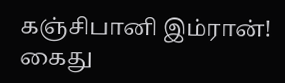கஞ்சிபானி இம்ரான்! கைது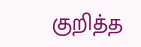குறித்த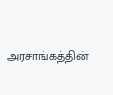அரசாங்கத்தின்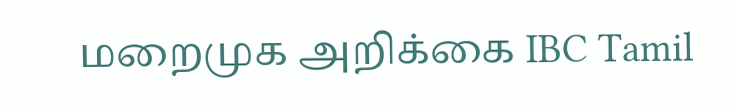மறைமுக அறிக்கை IBC Tamil